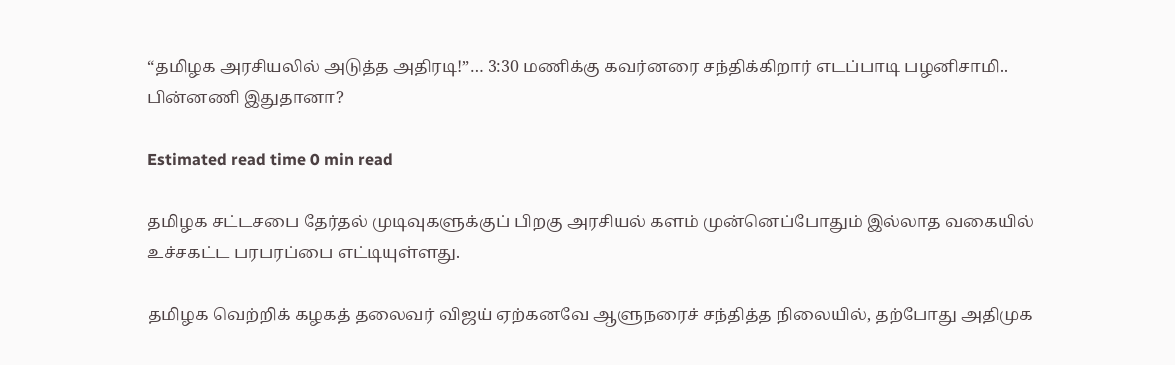“தமிழக அரசியலில் அடுத்த அதிரடி!”… 3:30 மணிக்கு கவர்னரை சந்திக்கிறார் எடப்பாடி பழனிசாமி.. பின்னணி இதுதானா?

Estimated read time 0 min read

தமிழக சட்டசபை தேர்தல் முடிவுகளுக்குப் பிறகு அரசியல் களம் முன்னெப்போதும் இல்லாத வகையில் உச்சகட்ட பரபரப்பை எட்டியுள்ளது.

தமிழக வெற்றிக் கழகத் தலைவர் விஜய் ஏற்கனவே ஆளுநரைச் சந்தித்த நிலையில், தற்போது அதிமுக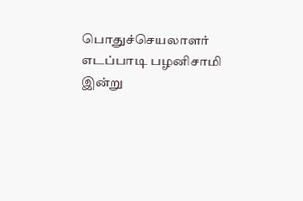பொதுச்செயலாளர் எடப்பாடி பழனிசாமி இன்று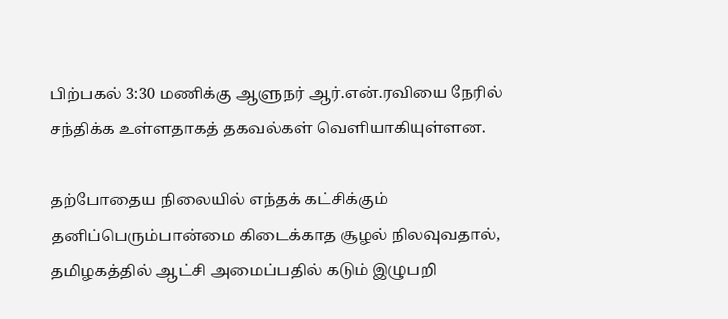பிற்பகல் 3:30 மணிக்கு ஆளுநர் ஆர்.என்.ரவியை நேரில் சந்திக்க உள்ளதாகத் தகவல்கள் வெளியாகியுள்ளன.

தற்போதைய நிலையில் எந்தக் கட்சிக்கும் தனிப்பெரும்பான்மை கிடைக்காத சூழல் நிலவுவதால், தமிழகத்தில் ஆட்சி அமைப்பதில் கடும் இழுபறி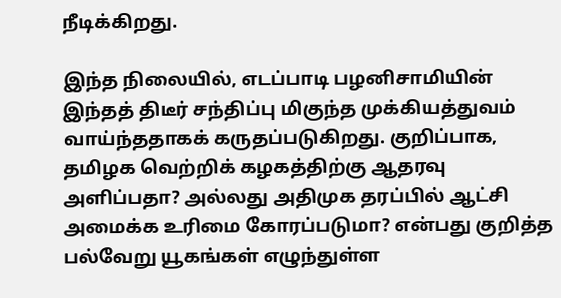நீடிக்கிறது.

இந்த நிலையில், எடப்பாடி பழனிசாமியின் இந்தத் திடீர் சந்திப்பு மிகுந்த முக்கியத்துவம் வாய்ந்ததாகக் கருதப்படுகிறது. குறிப்பாக, தமிழக வெற்றிக் கழகத்திற்கு ஆதரவு அளிப்பதா? அல்லது அதிமுக தரப்பில் ஆட்சி அமைக்க உரிமை கோரப்படுமா? என்பது குறித்த பல்வேறு யூகங்கள் எழுந்துள்ள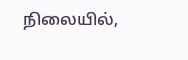நிலையில்,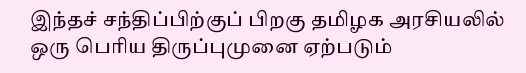இந்தச் சந்திப்பிற்குப் பிறகு தமிழக அரசியலில் ஒரு பெரிய திருப்புமுனை ஏற்படும்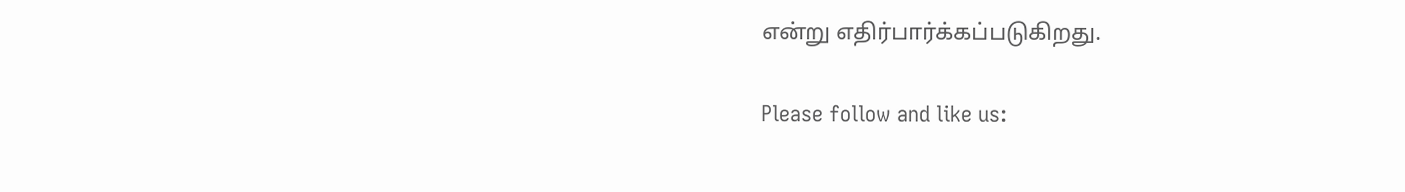என்று எதிர்பார்க்கப்படுகிறது.

Please follow and like us: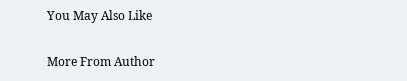You May Also Like

More From Author